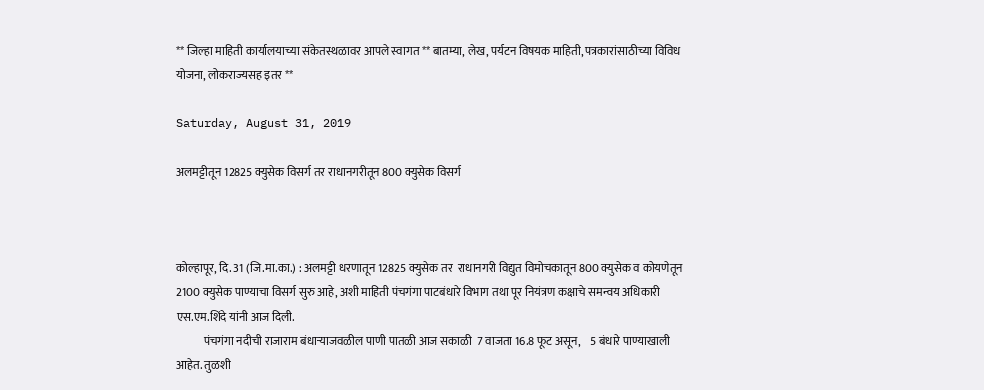** जिल्हा माहिती कार्यालयाच्या संकेतस्थळावर आपले स्वागत ** बातम्या, लेख, पर्यटन विषयक माहिती, पत्रकारांसाठीच्या विविध योजना, लोकराज्यसह इतर **

Saturday, August 31, 2019

अलमट्टीतून 12825 क्युसेक विसर्ग तर राधानगरीतून 800 क्युसेक विसर्ग



कोल्हापूर, दि. 31 (जि.मा.का.) : अलमट्टी धरणातून 12825 क्युसेक तर  राधानगरी विद्युत विमोचकातून 800 क्युसेक व कोयणेतून 2100 क्युसेक पाण्याचा विसर्ग सुरु आहे, अशी माहिती पंचगंगा पाटबंधारे विभाग तथा पूर नियंत्रण कक्षाचे समन्वय अधिकारी एस.एम.शिंदे यांनी आज दिली.
            पंचगंगा नदीची राजाराम बंधाऱ्याजवळील पाणी पातळी आज सकाळी  7 वाजता 16.8 फूट असून,    5 बंधारे पाण्याखाली आहेत. तुळशी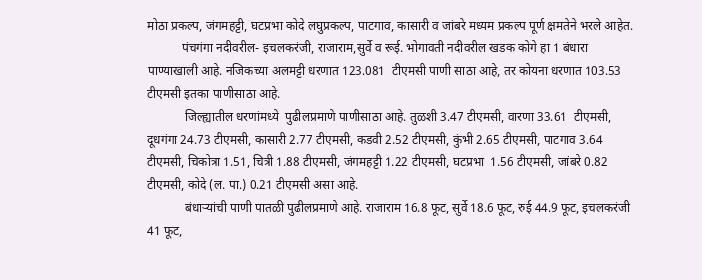मोठा प्रकल्प, जंगमहट्टी, घटप्रभा कोदे लघुप्रकल्प, पाटगाव, कासारी व जांबरे मध्यम प्रकल्प पूर्ण क्षमतेने भरले आहेत.
           पंचगंगा नदीवरील- इचलकरंजी, राजाराम,सुर्वे व रूई. भोगावती नदीवरील खडक कोगे हा 1 बंधारा पाण्याखाली आहे. नजिकच्या अलमट्टी धरणात 123.081  टीएमसी पाणी साठा आहे, तर कोयना धरणात 103.53 टीएमसी इतका पाणीसाठा आहे.
            जिल्ह्यातील धरणांमध्ये  पुढीलप्रमाणे पाणीसाठा आहे. तुळशी 3.47 टीएमसी, वारणा 33.61  टीएमसी, दूधगंगा 24.73 टीएमसी, कासारी 2.77 टीएमसी, कडवी 2.52 टीएमसी, कुंभी 2.65 टीएमसी, पाटगाव 3.64 टीएमसी, चिकोत्रा 1.51, चित्री 1.88 टीएमसी, जंगमहट्टी 1.22 टीएमसी, घटप्रभा  1.56 टीएमसी, जांबरे 0.82 टीएमसी, कोदे (ल. पा.) 0.21 टीएमसी असा आहे.
            बंधाऱ्यांची पाणी पातळी पुढीलप्रमाणे आहे. राजाराम 16.8 फूट, सुर्वे 18.6 फूट, रुई 44.9 फूट, इचलकरंजी 41 फूट,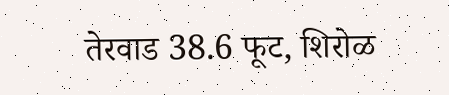तेरवाड 38.6 फूट, शिरोळ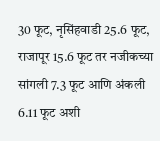30 फूट, नृसिंहवाडी 25.6 फूट, राजापूर 15.6 फूट तर नजीकच्या सांगली 7.3 फूट आणि अंकली  6.11 फूट अशी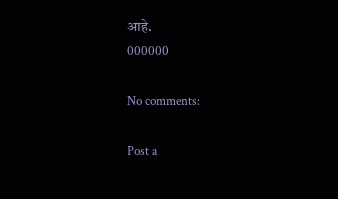आहे.
000000

No comments:

Post a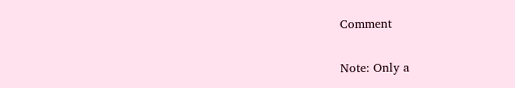Comment

Note: Only a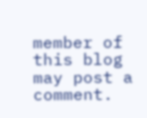member of this blog may post a comment.